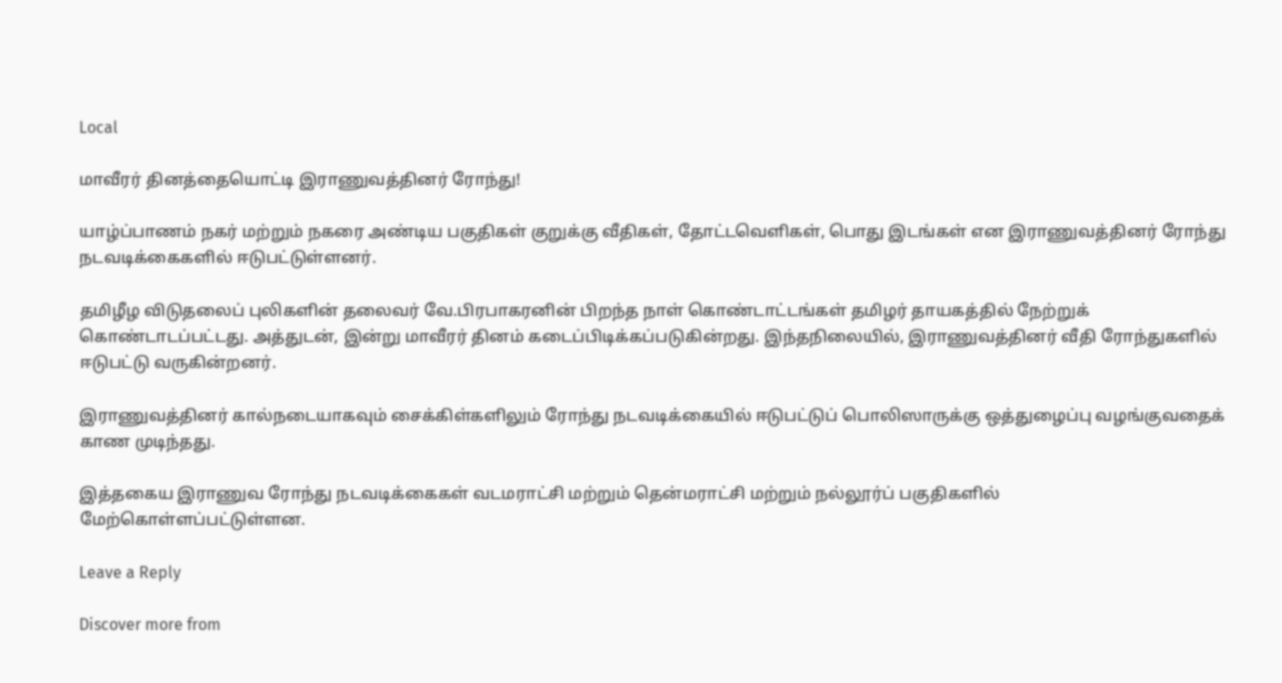Local

மாவீரர் தினத்தையொட்டி இராணுவத்தினர் ரோந்து!

யாழ்ப்பாணம் நகர் மற்றும் நகரை அண்டிய பகுதிகள் குறுக்கு வீதிகள், தோட்டவெளிகள், பொது இடங்கள் என இராணுவத்தினர் ரோந்து நடவடிக்கைகளில் ஈடுபட்டுள்ளனர்.

தமிழீழ விடுதலைப் புலிகளின் தலைவர் வே.பிரபாகரனின் பிறந்த நாள் கொண்டாட்டங்கள் தமிழர் தாயகத்தில் நேற்றுக் கொண்டாடப்பட்டது. அத்துடன், இன்று மாவீரர் தினம் கடைப்பிடிக்கப்படுகின்றது. இந்தநிலையில், இராணுவத்தினர் வீதி ரோந்துகளில் ஈடுபட்டு வருகின்றனர்.

இராணுவத்தினர் கால்நடையாகவும் சைக்கிள்களிலும் ரோந்து நடவடிக்கையில் ஈடுபட்டுப் பொலிஸாருக்கு ஒத்துழைப்பு வழங்குவதைக் காண முடிந்தது.

இத்தகைய இராணுவ ரோந்து நடவடிக்கைகள் வடமராட்சி மற்றும் தென்மராட்சி மற்றும் நல்லூர்ப் பகுதிகளில் மேற்கொள்ளப்பட்டுள்ளன.

Leave a Reply

Discover more from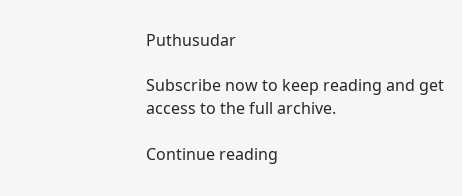Puthusudar

Subscribe now to keep reading and get access to the full archive.

Continue reading